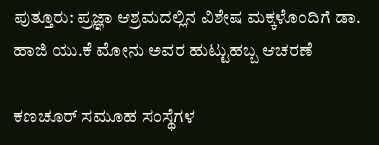ಪುತ್ತೂರು: ಪ್ರಜ್ಞಾ ಆಶ್ರಮದಲ್ಲಿನ ವಿಶೇಷ ಮಕ್ಕಳೊಂದಿಗೆ ಡಾ. ಹಾಜಿ ಯು.ಕೆ ಮೋನು ಅವರ ಹುಟ್ಟುಹಬ್ಬ ಆಚರಣೆ

ಕಣಚೂರ್ ಸಮೂಹ ಸಂಸ್ಥೆಗಳ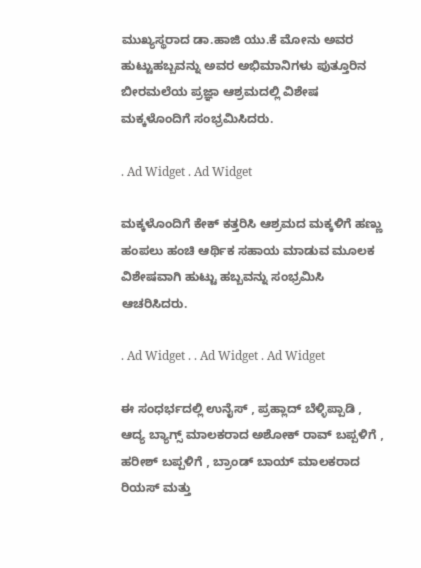ಮುಖ್ಯಸ್ಥರಾದ ಡಾ.ಹಾಜಿ ಯು.ಕೆ ಮೋನು ಅವರ ಹುಟ್ಟುಹಬ್ಬವನ್ನು ಅವರ ಅಭಿಮಾನಿಗಳು ಪುತ್ತೂರಿನ ಬೀರಮಲೆಯ ಪ್ರಜ್ಞಾ ಆಶ್ರಮದಲ್ಲಿ ವಿಶೇಷ ಮಕ್ಕಳೊಂದಿಗೆ ಸಂಭ್ರಮಿಸಿದರು.

. Ad Widget . Ad Widget

ಮಕ್ಕಳೊಂದಿಗೆ ಕೇಕ್ ಕತ್ತರಿಸಿ ಆಶ್ರಮದ ಮಕ್ಕಳಿಗೆ ಹಣ್ಣು ಹಂಪಲು ಹಂಚಿ ಆರ್ಥಿಕ ಸಹಾಯ ಮಾಡುವ ಮೂಲಕ ವಿಶೇಷವಾಗಿ ಹುಟ್ಟು ಹಬ್ಬವನ್ನು ಸಂಭ್ರಮಿಸಿ ಆಚರಿಸಿದರು.

. Ad Widget . . Ad Widget . Ad Widget

ಈ ಸಂಧರ್ಭದಲ್ಲಿ ಉನೈಸ್ , ಪ್ರಹ್ಲಾದ್ ಬೆಳ್ಳಿಪ್ಪಾಡಿ , ಆದ್ಯ ಬ್ಯಾಗ್ಸ್ ಮಾಲಕರಾದ ಅಶೋಕ್ ರಾವ್ ಬಪ್ಪಳಿಗೆ , ಹರೀಶ್ ಬಪ್ಪಳಿಗೆ , ಬ್ರಾಂಡ್ ಬಾಯ್ ಮಾಲಕರಾದ ರಿಯಸ್ ಮತ್ತು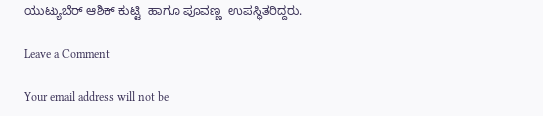ಯುಟ್ಯುಬೆರ್ ಆಶಿಕ್ ಕುಟ್ಟಿ  ಹಾಗೂ ಪೂವಣ್ಣ  ಉಪಸ್ಥಿತರಿದ್ದರು.

Leave a Comment

Your email address will not be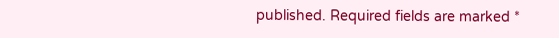published. Required fields are marked *